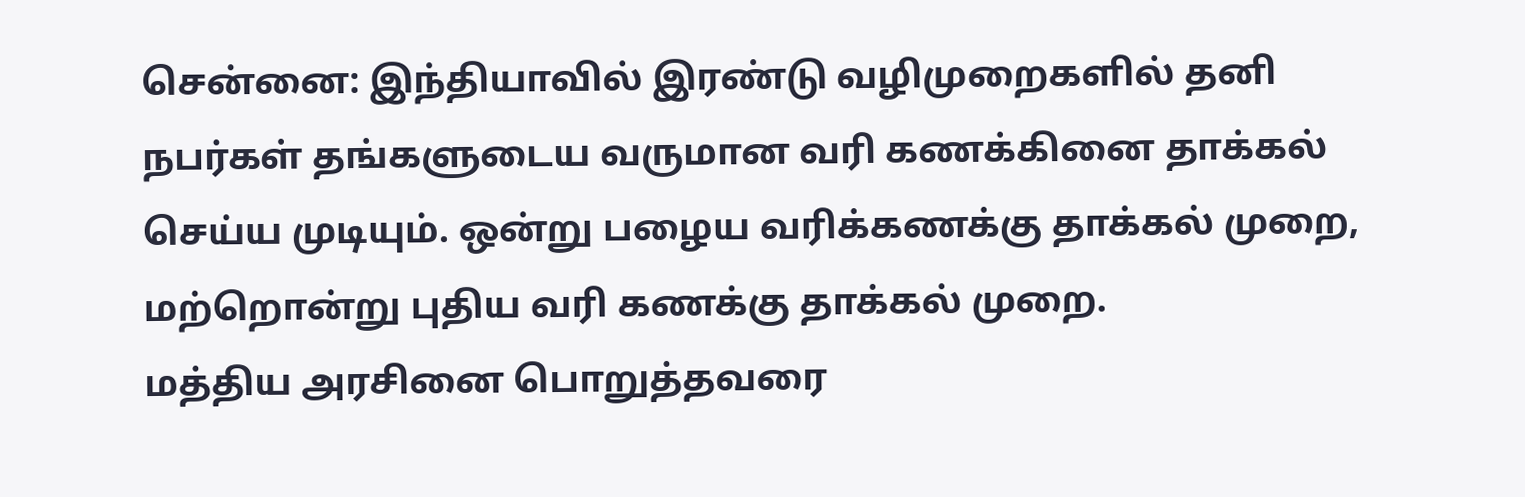சென்னை: இந்தியாவில் இரண்டு வழிமுறைகளில் தனி நபர்கள் தங்களுடைய வருமான வரி கணக்கினை தாக்கல் செய்ய முடியும். ஒன்று பழைய வரிக்கணக்கு தாக்கல் முறை, மற்றொன்று புதிய வரி கணக்கு தாக்கல் முறை.
மத்திய அரசினை பொறுத்தவரை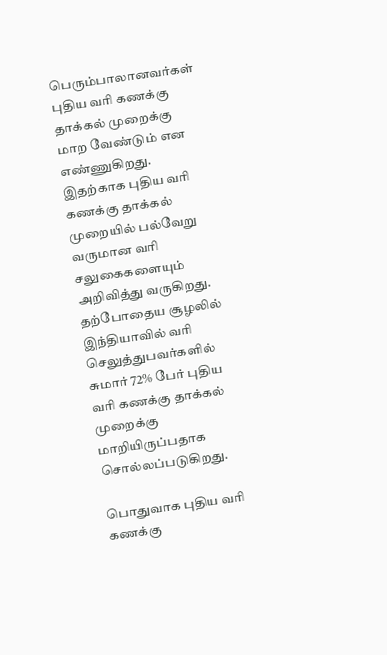பெரும்பாலானவர்கள் புதிய வரி கணக்கு தாக்கல் முறைக்கு மாற வேண்டும் என எண்ணுகிறது. இதற்காக புதிய வரி கணக்கு தாக்கல் முறையில் பல்வேறு வருமான வரி சலுகைகளையும் அறிவித்து வருகிறது. தற்போதைய சூழலில் இந்தியாவில் வரி செலுத்துபவர்களில் சுமார் 72% பேர் புதிய வரி கணக்கு தாக்கல் முறைக்கு மாறியிருப்பதாக சொல்லப்படுகிறது.

பொதுவாக புதிய வரி கணக்கு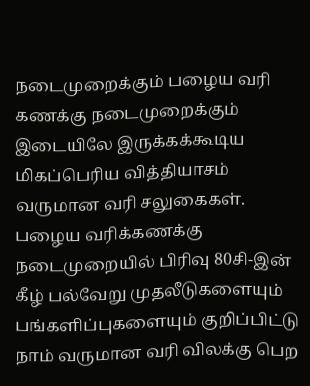நடைமுறைக்கும் பழைய வரி கணக்கு நடைமுறைக்கும் இடையிலே இருக்கக்கூடிய மிகப்பெரிய வித்தியாசம் வருமான வரி சலுகைகள். பழைய வரிக்கணக்கு நடைமுறையில் பிரிவு 80சி-இன் கீழ் பல்வேறு முதலீடுகளையும் பங்களிப்புகளையும் குறிப்பிட்டு நாம் வருமான வரி விலக்கு பெற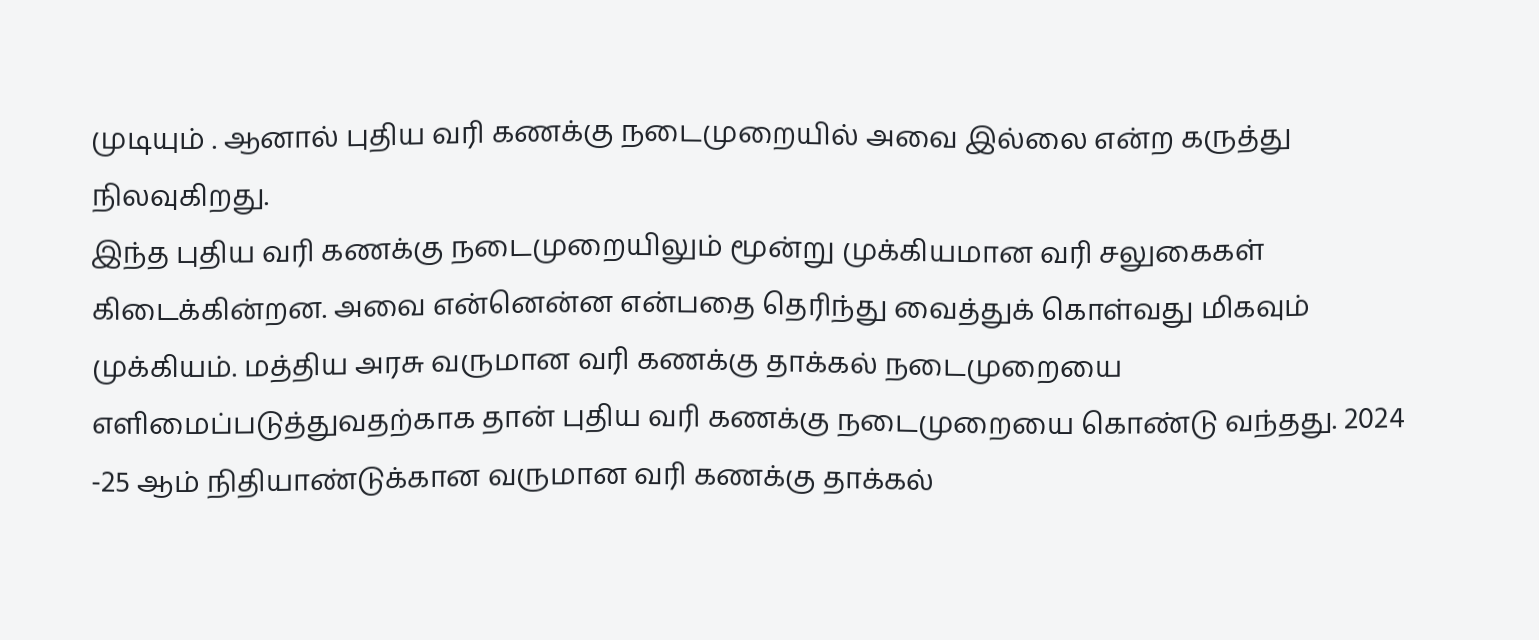முடியும் . ஆனால் புதிய வரி கணக்கு நடைமுறையில் அவை இல்லை என்ற கருத்து நிலவுகிறது.
இந்த புதிய வரி கணக்கு நடைமுறையிலும் மூன்று முக்கியமான வரி சலுகைகள் கிடைக்கின்றன. அவை என்னென்ன என்பதை தெரிந்து வைத்துக் கொள்வது மிகவும் முக்கியம். மத்திய அரசு வருமான வரி கணக்கு தாக்கல் நடைமுறையை எளிமைப்படுத்துவதற்காக தான் புதிய வரி கணக்கு நடைமுறையை கொண்டு வந்தது. 2024 -25 ஆம் நிதியாண்டுக்கான வருமான வரி கணக்கு தாக்கல்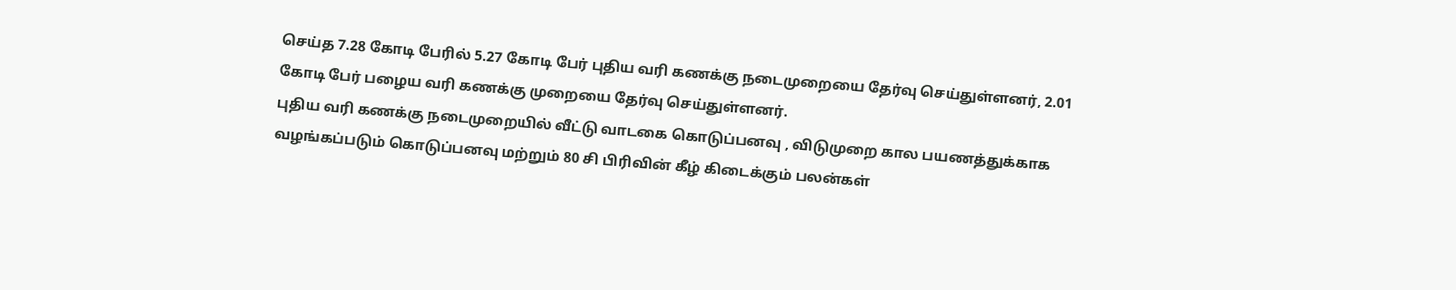செய்த 7.28 கோடி பேரில் 5.27 கோடி பேர் புதிய வரி கணக்கு நடைமுறையை தேர்வு செய்துள்ளனர், 2.01 கோடி பேர் பழைய வரி கணக்கு முறையை தேர்வு செய்துள்ளனர்.
புதிய வரி கணக்கு நடைமுறையில் வீட்டு வாடகை கொடுப்பனவு , விடுமுறை கால பயணத்துக்காக வழங்கப்படும் கொடுப்பனவு மற்றும் 80 சி பிரிவின் கீழ் கிடைக்கும் பலன்கள்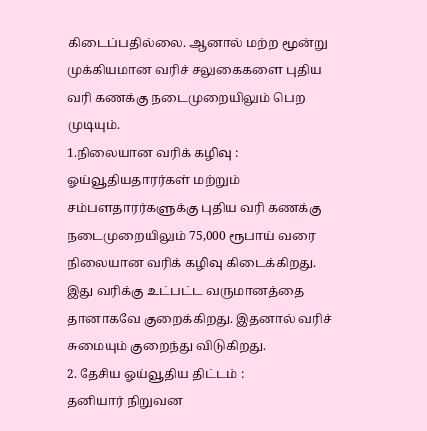கிடைப்பதில்லை. ஆனால் மற்ற மூன்று முக்கியமான வரிச் சலுகைகளை புதிய வரி கணக்கு நடைமுறையிலும் பெற முடியும்.
1.நிலையான வரிக் கழிவு :
ஓய்வூதியதாரர்கள் மற்றும் சம்பளதாரர்களுக்கு புதிய வரி கணக்கு நடைமுறையிலும் 75,000 ரூபாய் வரை நிலையான வரிக் கழிவு கிடைக்கிறது. இது வரிக்கு உட்பட்ட வருமானத்தை தானாகவே குறைக்கிறது. இதனால் வரிச் சுமையும் குறைந்து விடுகிறது.
2. தேசிய ஓய்வூதிய திட்டம் :
தனியார் நிறுவன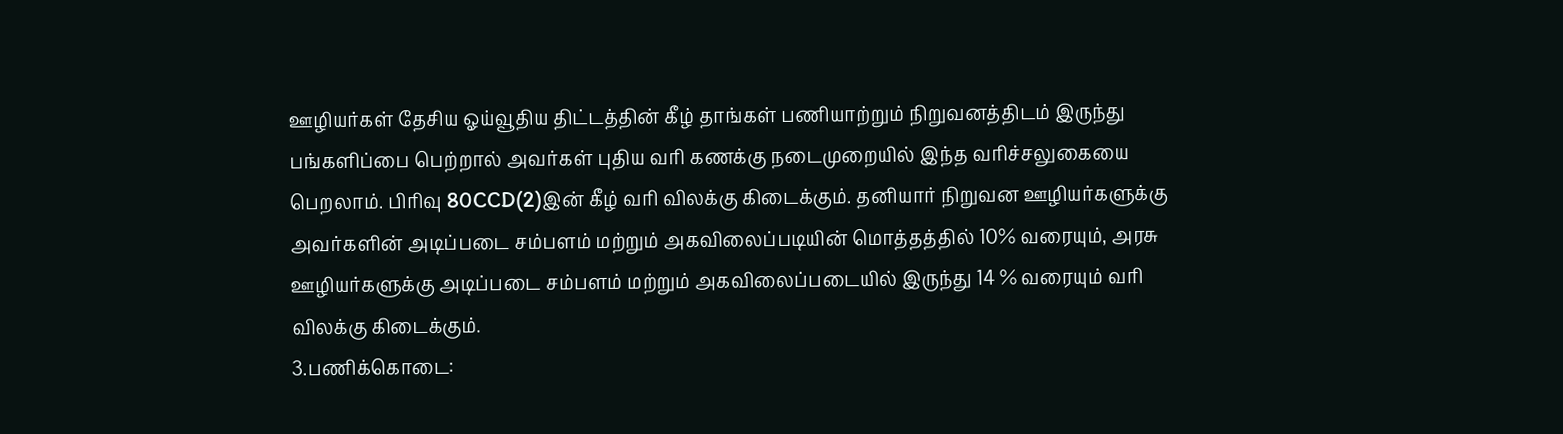ஊழியர்கள் தேசிய ஓய்வூதிய திட்டத்தின் கீழ் தாங்கள் பணியாற்றும் நிறுவனத்திடம் இருந்து பங்களிப்பை பெற்றால் அவர்கள் புதிய வரி கணக்கு நடைமுறையில் இந்த வரிச்சலுகையை பெறலாம். பிரிவு 80CCD(2)இன் கீழ் வரி விலக்கு கிடைக்கும். தனியார் நிறுவன ஊழியர்களுக்கு அவர்களின் அடிப்படை சம்பளம் மற்றும் அகவிலைப்படியின் மொத்தத்தில் 10% வரையும், அரசு ஊழியர்களுக்கு அடிப்படை சம்பளம் மற்றும் அகவிலைப்படையில் இருந்து 14 % வரையும் வரி விலக்கு கிடைக்கும்.
3.பணிக்கொடை: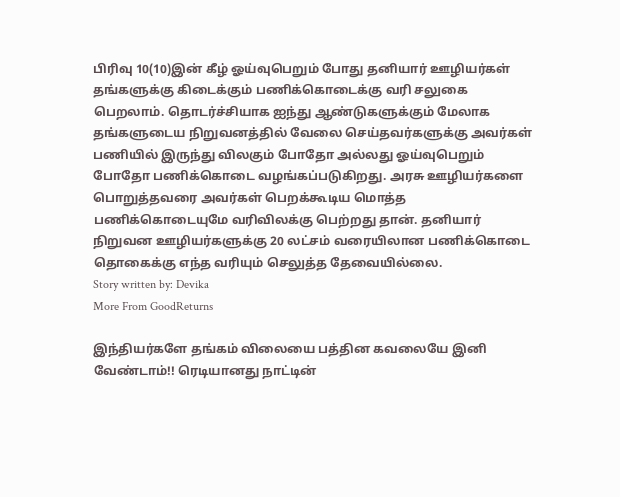பிரிவு 10(10)இன் கீழ் ஓய்வுபெறும் போது தனியார் ஊழியர்கள் தங்களுக்கு கிடைக்கும் பணிக்கொடைக்கு வரி சலுகை பெறலாம். தொடர்ச்சியாக ஐந்து ஆண்டுகளுக்கும் மேலாக தங்களுடைய நிறுவனத்தில் வேலை செய்தவர்களுக்கு அவர்கள் பணியில் இருந்து விலகும் போதோ அல்லது ஓய்வுபெறும் போதோ பணிக்கொடை வழங்கப்படுகிறது. அரசு ஊழியர்களை பொறுத்தவரை அவர்கள் பெறக்கூடிய மொத்த பணிக்கொடையுமே வரிவிலக்கு பெற்றது தான். தனியார் நிறுவன ஊழியர்களுக்கு 20 லட்சம் வரையிலான பணிக்கொடை தொகைக்கு எந்த வரியும் செலுத்த தேவையில்லை.
Story written by: Devika
More From GoodReturns

இந்தியர்களே தங்கம் விலையை பத்தின கவலையே இனி வேண்டாம்!! ரெடியானது நாட்டின்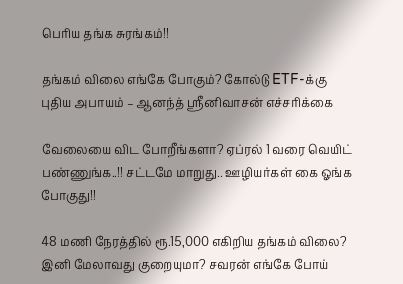பெரிய தங்க சுரங்கம்!!

தங்கம் விலை எங்கே போகும்? கோல்டு ETF-க்கு புதிய அபாயம் – ஆனந்த் ஸ்ரீனிவாசன் எச்சரிக்கை

வேலையை விட போறீங்களா? ஏப்ரல் 1 வரை வெயிட் பண்ணுங்க..!! சட்டமே மாறுது.. ஊழியர்கள் கை ஓங்க போகுது!!

48 மணி நேரத்தில் ரூ.15,000 எகிறிய தங்கம் விலை? இனி மேலாவது குறையுமா? சவரன் எங்கே போய்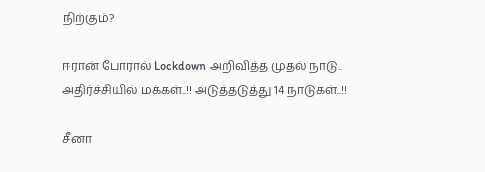நிற்கும்?

ஈரான் போரால் Lockdown அறிவித்த முதல் நாடு.. அதிர்ச்சியில் மக்கள்..!! அடுத்தடுத்து 14 நாடுகள்..!!

சீனா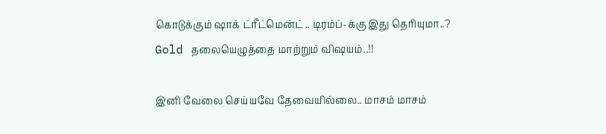கொடுக்கும் ஷாக் ட்ரீட்மென்ட்.. டிரம்ப்-க்கு இது தெரியுமா..? Gold தலையெழுத்தை மாற்றும் விஷயம்..!!

இனி வேலை செய்யவே தேவையில்லை.. மாசம் மாசம்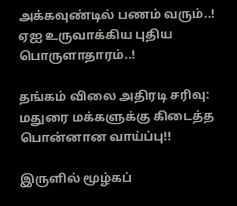அக்கவுண்டில் பணம் வரும்..! ஏஐ உருவாக்கிய புதிய பொருளாதாரம்..!

தங்கம் விலை அதிரடி சரிவு: மதுரை மக்களுக்கு கிடைத்த பொன்னான வாய்ப்பு!!

இருளில் மூழ்கப்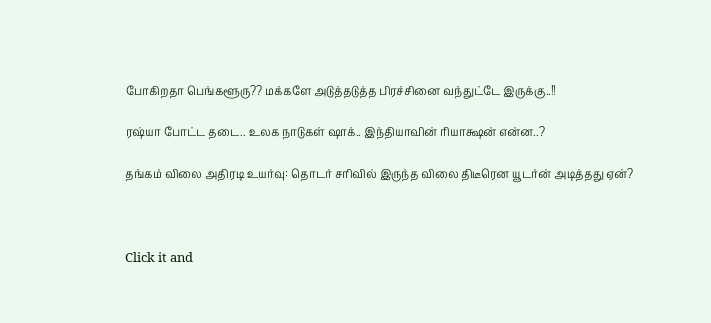போகிறதா பெங்களூரு?? மக்களே அடுத்தடுத்த பிரச்சினை வந்துட்டே இருக்கு..!!

ரஷ்யா போட்ட தடை.. உலக நாடுகள் ஷாக்.. இந்தியாவின் ரியாக்ஷன் என்ன..?

தங்கம் விலை அதிரடி உயர்வு: தொடர் சரிவில் இருந்த விலை திடீரென யூடர்ன் அடித்தது ஏன்?



Click it and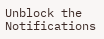Unblock the Notifications